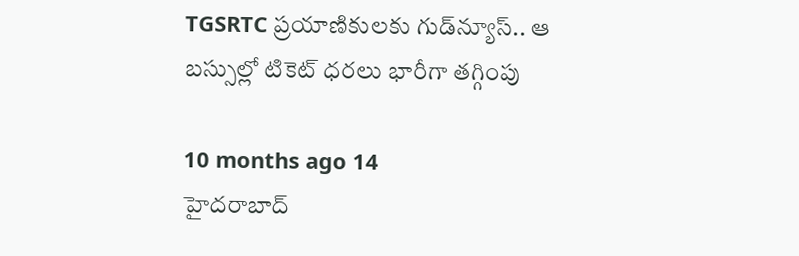TGSRTC ప్రయాణికులకు గుడ్‌న్యూస్.. ఆ బస్సుల్లో టికెట్ ధరలు భారీగా తగ్గింపు

10 months ago 14
హైదరాబాద్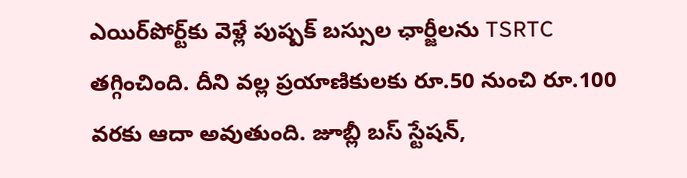ఎయిర్‌పోర్ట్‌కు వెళ్లే పుష్పక్ బస్సుల ఛార్జీలను TSRTC తగ్గించింది. దీని వల్ల ప్రయాణికులకు రూ.50 నుంచి రూ.100 వరకు ఆదా అవుతుంది. జూబ్లీ బస్ స్టేషన్,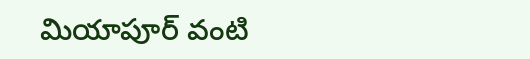మియాపూర్ వంటి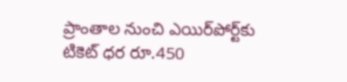ప్రాంతాల నుంచి ఎయిర్‌పోర్ట్‌కు టికెట్ ధర రూ.450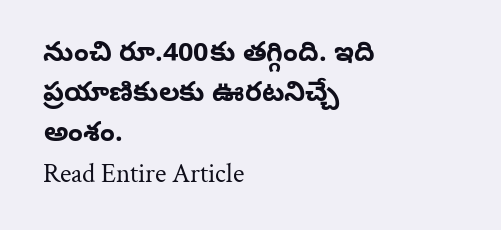నుంచి రూ.400కు తగ్గింది. ఇది ప్రయాణికులకు ఊరటనిచ్చే అంశం.
Read Entire Article